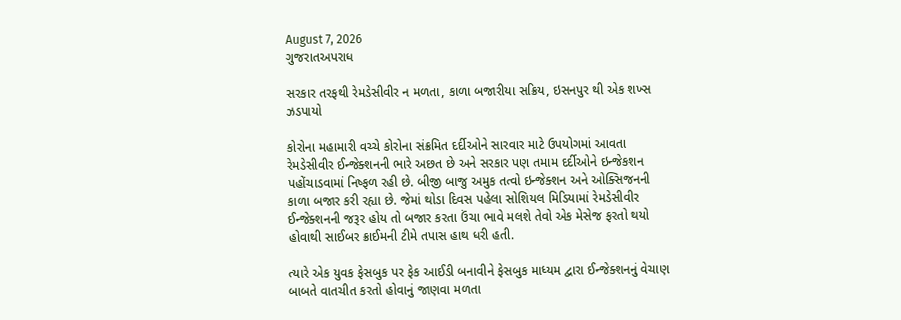August 7, 2026
ગુજરાતઅપરાધ

સરકાર તરફથી રેમડેસીવીર ન મળતા, કાળા બજારીયા સક્રિય, ઇસનપુર થી એક શખ્સ ઝડપાયો

કોરોના મહામારી વચ્ચે કોરોના સંક્રમિત દર્દીઓને સારવાર માટે ઉપયોગમાં આવતા રેમડેસીવીર ઈન્જેક્શનની ભારે અછત છે અને સરકાર પણ તમામ દર્દીઓને ઇન્જેકશન પહોંચાડવામાં નિષ્ફળ રહી છે. બીજી બાજુ અમુક તત્વો ઇન્જેક્શન અને ઓક્સિજનની કાળા બજાર કરી રહ્યા છે. જેમાં થોડા દિવસ પહેલા સોશિયલ મિડિયામાં રેમડેસીવીર ઈન્જેક્શનની જરૂર હોય તો બજાર કરતા ઉંચા ભાવે મલશે તેવો એક મેસેજ ફરતો થયો હોવાથી સાઈબર ક્રાઈમની ટીમે તપાસ હાથ ધરી હતી.

ત્યારે એક યુવક ફેસબુક પર ફેક આઈડી બનાવીને ફેસબુક માધ્યમ દ્વારા ઈન્જેક્શનનું વેચાણ બાબતે વાતચીત કરતો હોવાનું જાણવા મળતા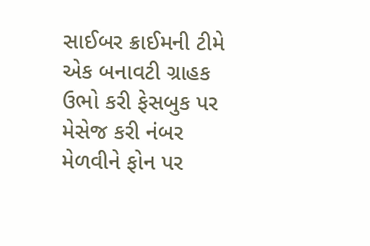સાઈબર ક્રાઈમની ટીમે એક બનાવટી ગ્રાહક ઉભો કરી ફેસબુક પર મેસેજ કરી નંબર મેળવીને ફોન પર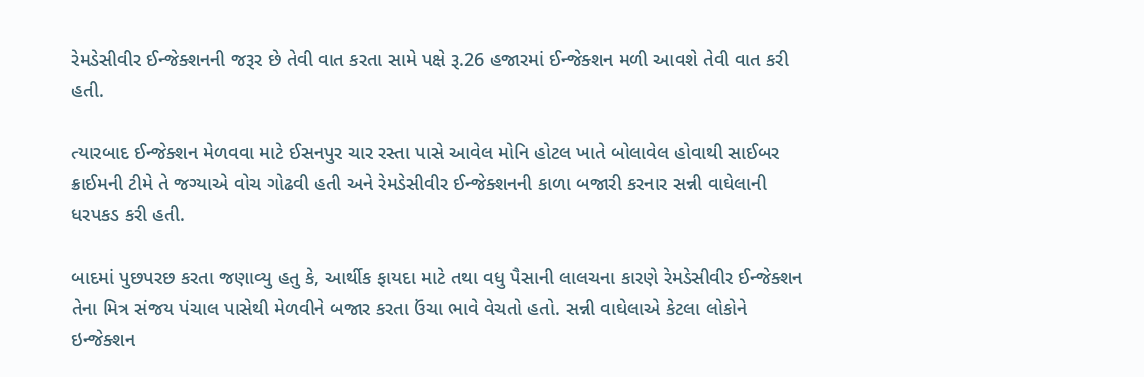રેમડેસીવીર ઈન્જેક્શનની જરૂર છે તેવી વાત કરતા સામે પક્ષે રૂ.26 હજારમાં ઈન્જેક્શન મળી આવશે તેવી વાત કરી હતી.

ત્યારબાદ ઈન્જેક્શન મેળવવા માટે ઈસનપુર ચાર રસ્તા પાસે આવેલ મોનિ હોટલ ખાતે બોલાવેલ હોવાથી સાઈબર ક્રાઈમની ટીમે તે જગ્યાએ વોચ ગોઢવી હતી અને રેમડેસીવીર ઈન્જેક્શનની કાળા બજારી કરનાર સન્ની વાઘેલાની ધરપકડ કરી હતી.

બાદમાં પુછપરછ કરતા જણાવ્યુ હતુ કે, આર્થીક ફાયદા માટે તથા વધુ પૈસાની લાલચના કારણે રેમડેસીવીર ઈન્જેક્શન તેના મિત્ર સંજય પંચાલ પાસેથી મેળવીને બજાર કરતા ઉંચા ભાવે વેચતો હતો. સન્ની વાઘેલાએ કેટલા લોકોને ઇન્જેક્શન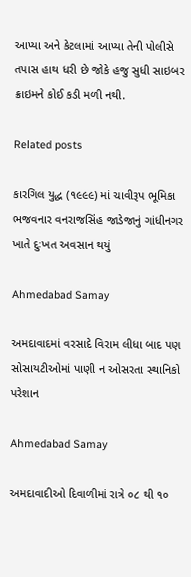આપ્યા અને કેટલામાં આપ્યા તેની પોલીસે તપાસ હાથ ધરી છે જોકે હજુ સુધી સાઇબર ક્રાઇમને કોઈ કડી મળી નથી.

Related posts

કારગિલ યુદ્ધ (૧૯૯૯) માં ચાવીરૂપ ભૂમિકા ભજવનાર વનરાજસિંહ જાડેજાનું ગાંધીનગર ખાતે દુઃખત અવસાન થયું

Ahmedabad Samay

અમદાવાદમાં વરસાદે વિરામ લીધા બાદ પણ સોસાયટીઓમાં પાણી ન ઓસરતા સ્થાનિકો પરેશાન

Ahmedabad Samay

અમદાવાદીઓ દિવાળીમાં રાત્રે ૦૮ થી ૧૦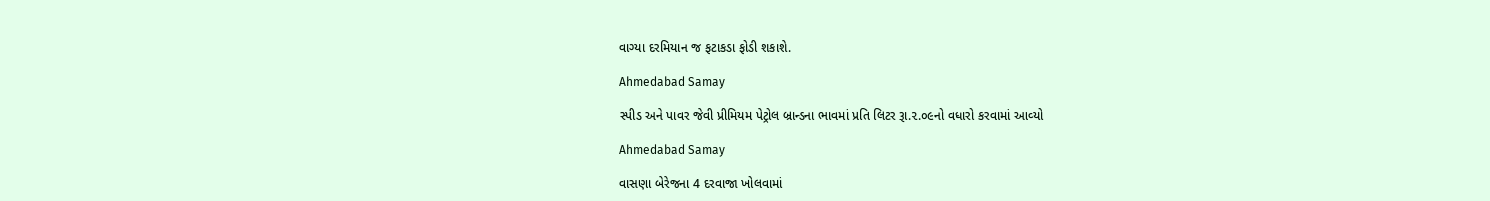વાગ્યા દરમિયાન જ ફટાકડા ફોડી શકાશે.

Ahmedabad Samay

સ્‍પીડ અને પાવર જેવી પ્રીમિયમ પેટ્રોલ બ્રાન્‍ડના ભાવમાં પ્રતિ લિટર રૂા.૨.૦૯નો વધારો કરવામાં આવ્‍યો

Ahmedabad Samay

વાસણા બેરેજના 4 દરવાજા ખોલવામાં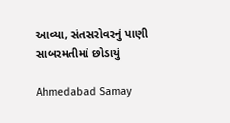આવ્યા, સંતસરોવરનું પાણી સાબરમતીમાં છોડાયું

Ahmedabad Samay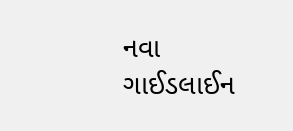નવા ગાઈડલાઈન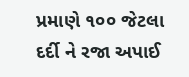પ્રમાણે ૧૦૦ જેટલા દર્દી ને રજા અપાઈ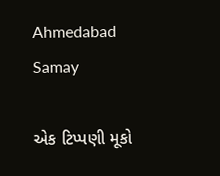Ahmedabad Samay

એક ટિપ્પણી મૂકો